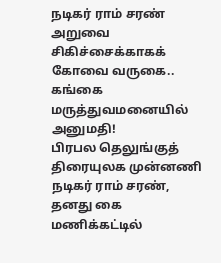நடிகர் ராம் சரண் அறுவை சிகிச்சைக்காகக் கோவை வருகை.. கங்கை மருத்துவமனையில் அனுமதி!
பிரபல தெலுங்குத் திரையுலக முன்னணி நடிகர் ராம் சரண், தனது கை மணிக்கட்டில்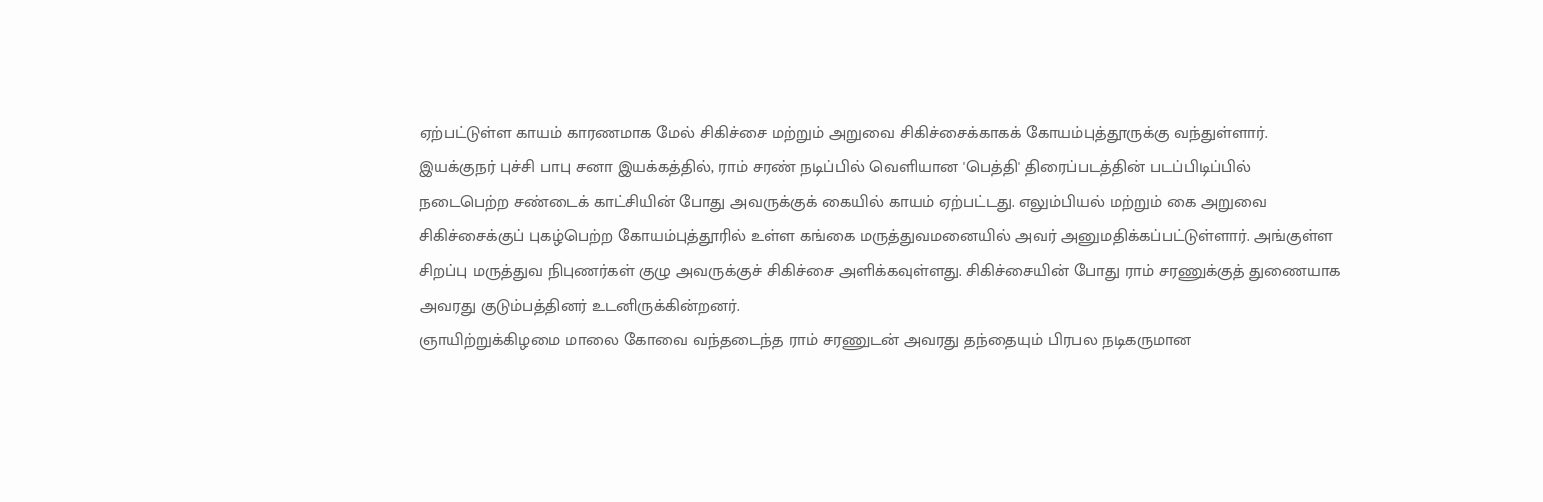ஏற்பட்டுள்ள காயம் காரணமாக மேல் சிகிச்சை மற்றும் அறுவை சிகிச்சைக்காகக் கோயம்புத்தூருக்கு வந்துள்ளார்.
இயக்குநர் புச்சி பாபு சனா இயக்கத்தில், ராம் சரண் நடிப்பில் வெளியான 'பெத்தி' திரைப்படத்தின் படப்பிடிப்பில் நடைபெற்ற சண்டைக் காட்சியின் போது அவருக்குக் கையில் காயம் ஏற்பட்டது. எலும்பியல் மற்றும் கை அறுவை சிகிச்சைக்குப் புகழ்பெற்ற கோயம்புத்தூரில் உள்ள கங்கை மருத்துவமனையில் அவர் அனுமதிக்கப்பட்டுள்ளார். அங்குள்ள சிறப்பு மருத்துவ நிபுணர்கள் குழு அவருக்குச் சிகிச்சை அளிக்கவுள்ளது. சிகிச்சையின் போது ராம் சரணுக்குத் துணையாக அவரது குடும்பத்தினர் உடனிருக்கின்றனர்.
ஞாயிற்றுக்கிழமை மாலை கோவை வந்தடைந்த ராம் சரணுடன் அவரது தந்தையும் பிரபல நடிகருமான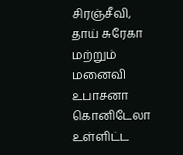சிரஞ்சீவி, தாய் சுரேகா மற்றும் மனைவி உபாசனா கொனிடேலா உள்ளிட்ட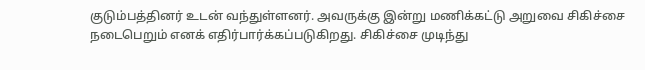குடும்பத்தினர் உடன் வந்துள்ளனர். அவருக்கு இன்று மணிக்கட்டு அறுவை சிகிச்சை நடைபெறும் எனக் எதிர்பார்க்கப்படுகிறது. சிகிச்சை முடிந்து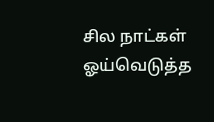சில நாட்கள் ஓய்வெடுத்த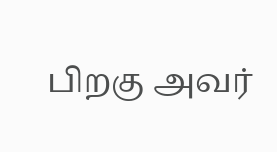பிறகு அவர்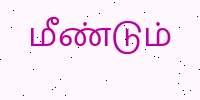மீண்டும்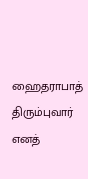ஹைதராபாத் திரும்புவார் எனத்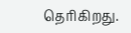தெரிகிறது.